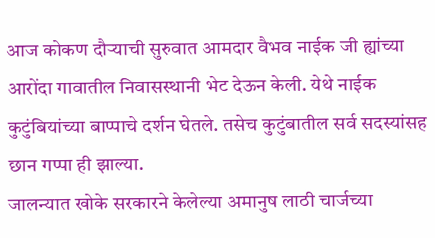आज कोकण दौऱ्याची सुरुवात आमदार वैभव नाईक जी ह्यांच्या आरोंदा गावातील निवासस्थानी भेट देऊन केली. येथे नाईक कुटुंबियांच्या बाप्पाचे दर्शन घेतले. तसेच कुटुंबातील सर्व सदस्यांसह छान गप्पा ही झाल्या.
जालन्यात खोके सरकारने केलेल्या अमानुष लाठी चार्जच्या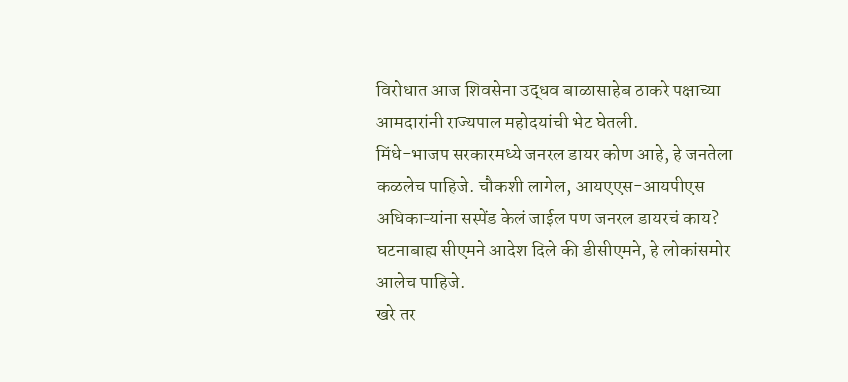विरोधात आज शिवसेना उद्धव बाळासाहेब ठाकरे पक्षाच्या आमदारांनी राज्यपाल महोदयांची भेट घेतली.
मिंधे-भाजप सरकारमध्ये जनरल डायर कोण आहे, हे जनतेला कळलेच पाहिजे. चौकशी लागेल, आयएएस-आयपीएस अधिकाऱ्यांना सस्पेंड केलं जाईल पण जनरल डायरचं काय? घटनाबाह्य सीएमने आदेश दिले की डीसीएमने, हे लोकांसमोर आलेच पाहिजे.
खरे तर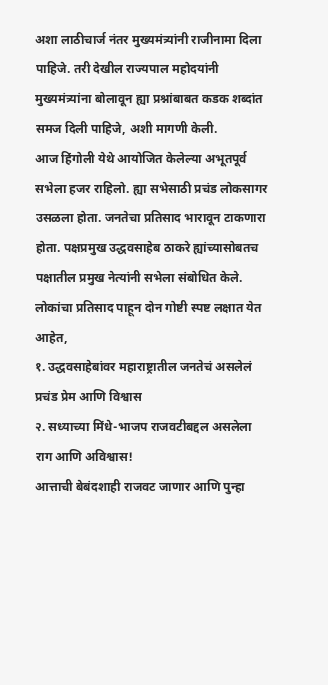अशा लाठीचार्ज नंतर मुख्यमंत्र्यांनी राजीनामा दिला पाहिजे. तरी देखील राज्यपाल महोदयांनी मुख्यमंत्र्यांना बोलावून ह्या प्रश्नांबाबत कडक शब्दांत समज दिली पाहिजे, अशी मागणी केली.
आज हिंगोली येथे आयोजित केलेल्या अभूतपूर्व सभेला हजर राहिलो. ह्या सभेसाठी प्रचंड लोकसागर उसळला होता. जनतेचा प्रतिसाद भारावून टाकणारा होता. पक्षप्रमुख उद्धवसाहेब ठाकरे ह्यांच्यासोबतच पक्षातील प्रमुख नेत्यांनी सभेला संबोधित केले.
लोकांचा प्रतिसाद पाहून दोन गोष्टी स्पष्ट लक्षात येत आहेत,
१. उद्धवसाहेबांवर महाराष्ट्रातील जनतेचं असलेलं प्रचंड प्रेम आणि विश्वास
२. सध्याच्या मिंधे-भाजप राजवटीबद्दल असलेला राग आणि अविश्वास!
आत्ताची बेबंदशाही राजवट जाणार आणि पुन्हा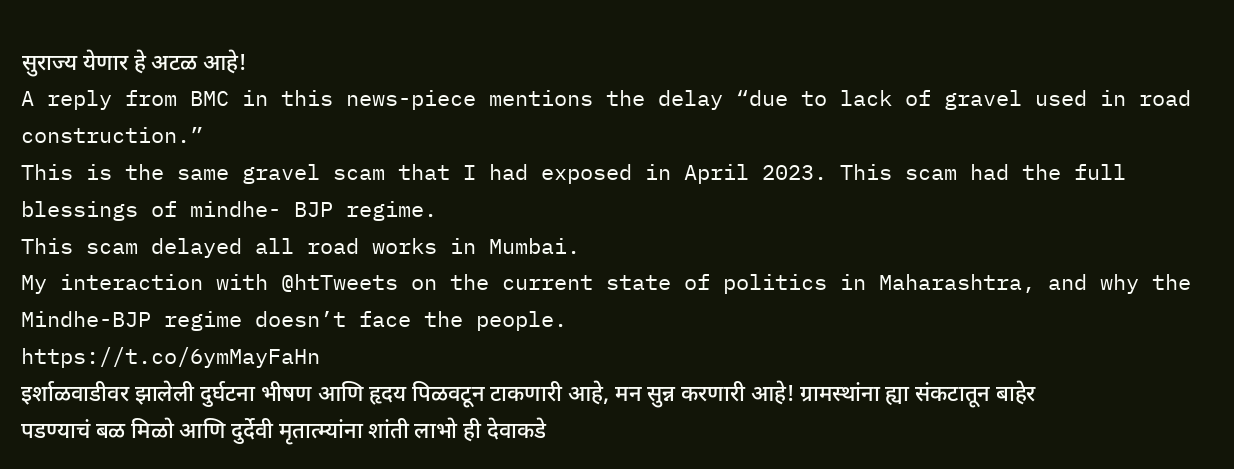सुराज्य येणार हे अटळ आहे!
A reply from BMC in this news-piece mentions the delay “due to lack of gravel used in road construction.”
This is the same gravel scam that I had exposed in April 2023. This scam had the full blessings of mindhe- BJP regime.
This scam delayed all road works in Mumbai.
My interaction with @htTweets on the current state of politics in Maharashtra, and why the Mindhe-BJP regime doesn’t face the people.
https://t.co/6ymMayFaHn
इर्शाळवाडीवर झालेली दुर्घटना भीषण आणि हृदय पिळवटून टाकणारी आहे, मन सुन्न करणारी आहे! ग्रामस्थांना ह्या संकटातून बाहेर पडण्याचं बळ मिळो आणि दुर्देवी मृतात्म्यांना शांती लाभो ही देवाकडे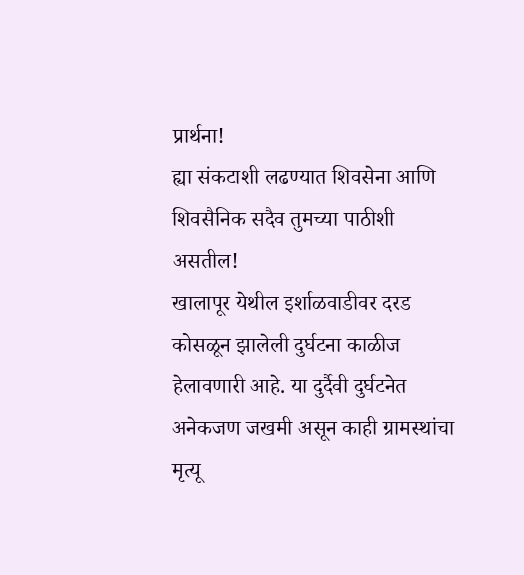प्रार्थना!
ह्या संकटाशी लढण्यात शिवसेना आणि शिवसैनिक सदैव तुमच्या पाठीशी असतील!
खालापूर येथील इर्शाळवाडीवर दरड कोसळून झालेली दुर्घटना काळीज हेलावणारी आहे. या दुर्दैवी दुर्घटनेत अनेकजण जखमी असून काही ग्रामस्थांचा मृत्यू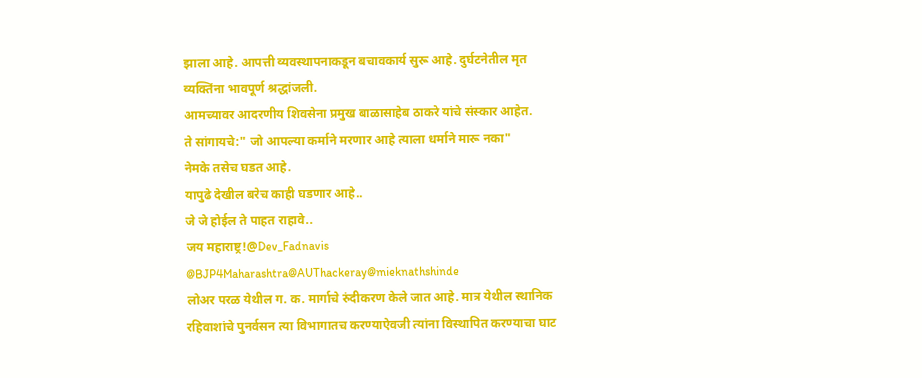झाला आहे. आपत्ती व्यवस्थापनाकडून बचावकार्य सुरू आहे. दुर्घटनेतील मृत व्यक्तिंना भावपूर्ण श्रद्धांजली.
आमच्यावर आदरणीय शिवसेना प्रमुख बाळासाहेब ठाकरे यांचे संस्कार आहेत.
ते सांगायचे:" जो आपल्या कर्माने मरणार आहे त्याला धर्माने मारू नका"
नेमके तसेच घडत आहे.
यापुढे देखील बरेच काही घडणार आहे..
जे जे होईल ते पाहत राहावे..
जय महाराष्ट्र!@Dev_Fadnavis
@BJP4Maharashtra@AUThackeray@mieknathshinde
लोअर परळ येथील ग. क. मार्गाचे रुंदीकरण केले जात आहे. मात्र येथील स्थानिक रहिवाशांचे पुनर्वसन त्या विभागातच करण्याऐवजी त्यांना विस्थापित करण्याचा घाट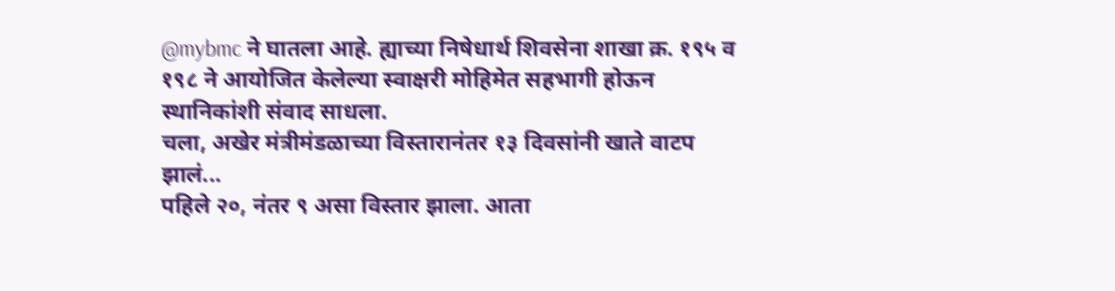@mybmc ने घातला आहे. ह्याच्या निषेधार्थ शिवसेना शाखा क्र. १९५ व १९८ ने आयोजित केलेल्या स्वाक्षरी मोहिमेत सहभागी होऊन स्थानिकांशी संवाद साधला.
चला, अखेर मंत्रीमंडळाच्या विस्तारानंतर १३ दिवसांनी खाते वाटप झालं...
पहिले २०, नंतर ९ असा विस्तार झाला. आता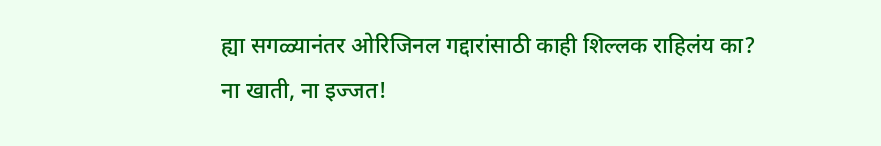ह्या सगळ्यानंतर ओरिजिनल गद्दारांसाठी काही शिल्लक राहिलंय का?
ना खाती, ना इज्जत!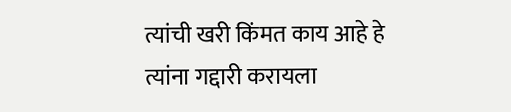त्यांची खरी किंमत काय आहे हे त्यांना गद्दारी करायला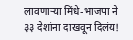लावणाऱ्या मिंधे-भाजपा ने ३३ देशांना दाखवून दिलंय!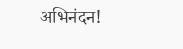अभिनंदन!